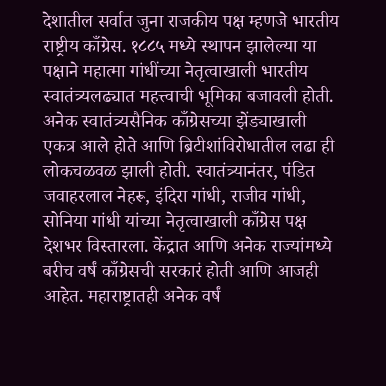देशातील सर्वात जुना राजकीय पक्ष म्हणजे भारतीय राष्ट्रीय काँग्रेस. १८८५ मध्ये स्थापन झालेल्या या पक्षाने महात्मा गांधींच्या नेतृत्वाखाली भारतीय स्वातंत्र्यलढ्यात महत्त्वाची भूमिका बजावली होती. अनेक स्वातंत्र्यसैनिक काँग्रेसच्या झेंड्याखाली एकत्र आले होते आणि ब्रिटीशांविरोधातील लढा ही लोकचळवळ झाली होती. स्वातंत्र्यानंतर, पंडित जवाहरलाल नेहरू, इंदिरा गांधी, राजीव गांधी, सोनिया गांधी यांच्या नेतृत्वाखाली काँग्रेस पक्ष देशभर विस्तारला. केंद्रात आणि अनेक राज्यांमध्ये बरीच वर्षं काँग्रेसची सरकारं होती आणि आजही आहेत. महाराष्ट्रातही अनेक वर्षं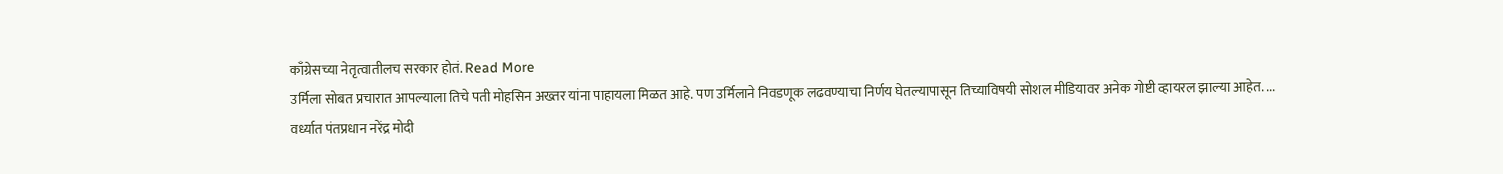काँग्रेसच्या नेतृत्वातीलच सरकार होतं. Read More
उर्मिला सोबत प्रचारात आपल्याला तिचे पती मोहसिन अख्तर यांना पाहायला मिळत आहे. पण उर्मिलाने निवडणूक लढवण्याचा निर्णय घेतल्यापासून तिच्याविषयी सोशल मीडियावर अनेक गोष्टी व्हायरल झाल्या आहेत. ...
वर्ध्यात पंतप्रधान नरेंद्र मोदी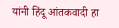यांनी हिंदू आंतकवादी हा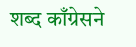शब्द काँग्रेसने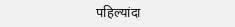पहिल्यांदा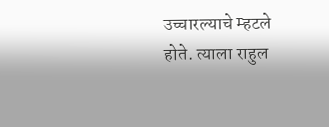उच्चारल्याचे म्हटले होते. त्याला राहुल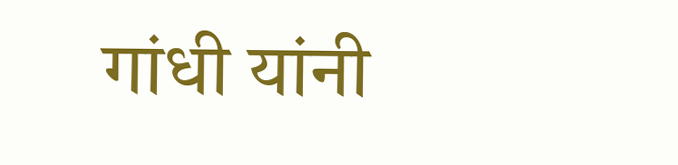गांधी यांनी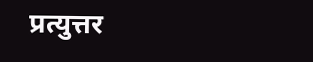प्रत्युत्तर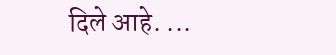दिले आहे. ...